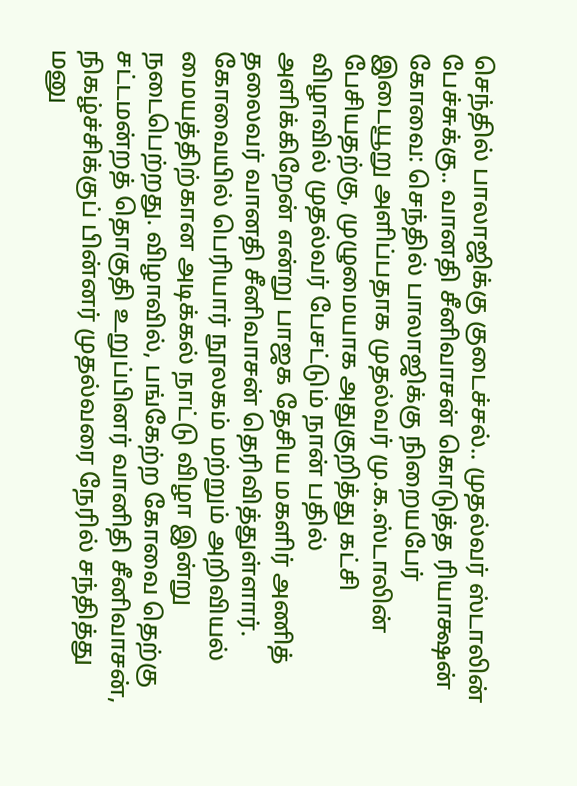செந்தில் பாலாஜிக்கு குடைச்சல்.. முதல்வர் ஸ்டாலின் பேச்சுக்கு.. வானதி சீனிவாசன் கொடுத்த ரியாக்ஷன்
கோவை: செந்தில் பாலாஜிக்கு நிறையபேர் இடையூறு அளிப்பதாக முதல்வர் மு.க.ஸ்டாலின் பேசியதற்கு, முழுமையாக அதுகுறித்து கட்சி விழாவில் முதல்வர் பேசட்டும் நான் பதில் அளிக்கிறேன் என்று பாஜக தேசிய மகளிர் அணித் தலைவர் வானதி சீனிவாசன் தெரிவித்துள்ளார்.
கோவையில் பெரியார் நூலகம் மற்றும் அறிவியல் மையத்திற்கான அடிக்கல் நாட்டு விழா இன்று நடைபெற்றது. விழாவில், பங்கேற்ற கோவை தெற்கு சட்டமன்றத் தொகுதி உறுப்பினர் வானிதி சீனிவாசன், நிகழ்ச்சிக்குப் பின்னர் முதல்வரை நேரில் சந்தித்து மனு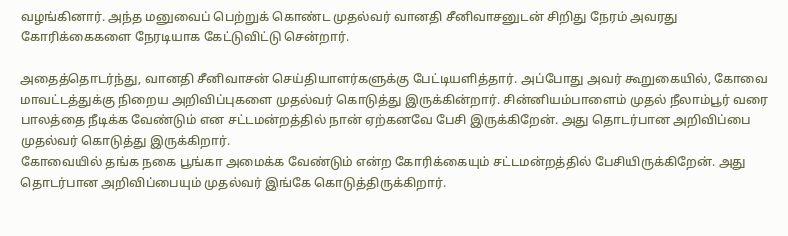வழங்கினார். அந்த மனுவைப் பெற்றுக் கொண்ட முதல்வர் வானதி சீனிவாசனுடன் சிறிது நேரம் அவரது கோரிக்கைகளை நேரடியாக கேட்டுவிட்டு சென்றார்.

அதைத்தொடர்ந்து, வானதி சீனிவாசன் செய்தியாளர்களுக்கு பேட்டியளித்தார். அப்போது அவர் கூறுகையில், கோவை மாவட்டத்துக்கு நிறைய அறிவிப்புகளை முதல்வர் கொடுத்து இருக்கின்றார். சின்னியம்பாளைம் முதல் நீலாம்பூர் வரை பாலத்தை நீடிக்க வேண்டும் என சட்டமன்றத்தில் நான் ஏற்கனவே பேசி இருக்கிறேன். அது தொடர்பான அறிவிப்பை முதல்வர் கொடுத்து இருக்கிறார்.
கோவையில் தங்க நகை பூங்கா அமைக்க வேண்டும் என்ற கோரிக்கையும் சட்டமன்றத்தில் பேசியிருக்கிறேன். அது தொடர்பான அறிவிப்பையும் முதல்வர் இங்கே கொடுத்திருக்கிறார்.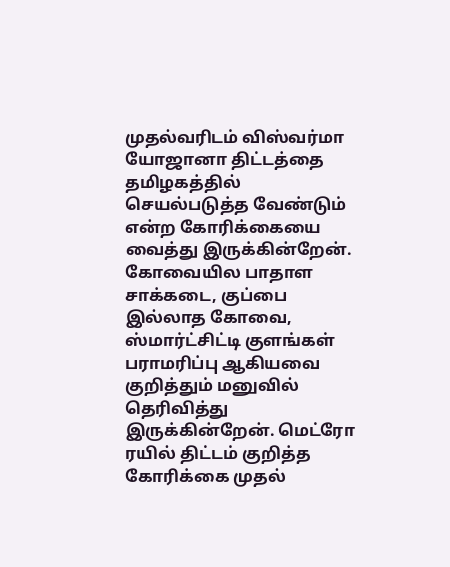முதல்வரிடம் விஸ்வர்மா யோஜானா திட்டத்தை தமிழகத்தில் செயல்படுத்த வேண்டும் என்ற கோரிக்கையை வைத்து இருக்கின்றேன்.
கோவையில பாதாள சாக்கடை, குப்பை இல்லாத கோவை, ஸ்மார்ட்சிட்டி குளங்கள் பராமரிப்பு ஆகியவை குறித்தும் மனுவில் தெரிவித்து இருக்கின்றேன். மெட்ரோ ரயில் திட்டம் குறித்த கோரிக்கை முதல்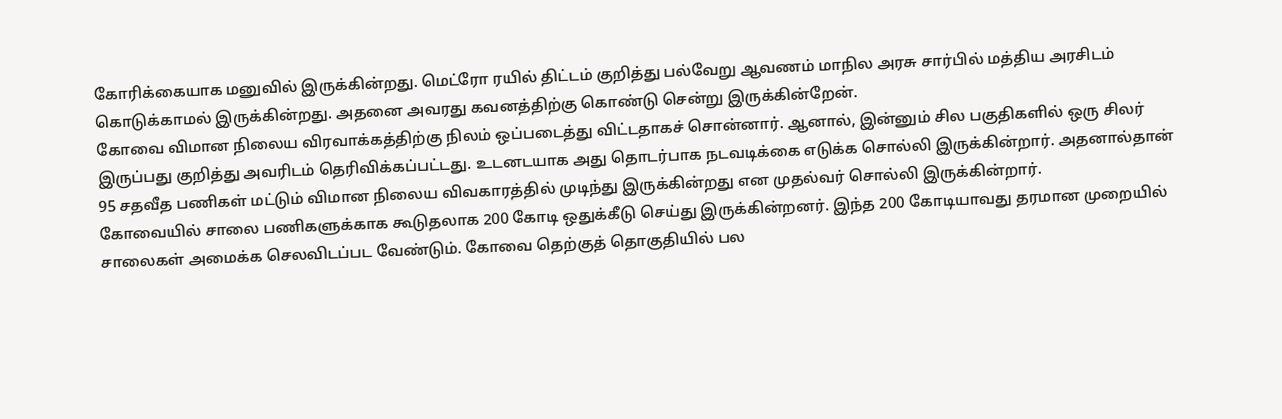கோரிக்கையாக மனுவில் இருக்கின்றது. மெட்ரோ ரயில் திட்டம் குறித்து பல்வேறு ஆவணம் மாநில அரசு சார்பில் மத்திய அரசிடம் கொடுக்காமல் இருக்கின்றது. அதனை அவரது கவனத்திற்கு கொண்டு சென்று இருக்கின்றேன்.
கோவை விமான நிலைய விரவாக்கத்திற்கு நிலம் ஒப்படைத்து விட்டதாகச் சொன்னார். ஆனால், இன்னும் சில பகுதிகளில் ஒரு சிலர் இருப்பது குறித்து அவரிடம் தெரிவிக்கப்பட்டது. உடனடயாக அது தொடர்பாக நடவடிக்கை எடுக்க சொல்லி இருக்கின்றார். அதனால்தான் 95 சதவீத பணிகள் மட்டும் விமான நிலைய விவகாரத்தில் முடிந்து இருக்கின்றது என முதல்வர் சொல்லி இருக்கின்றார்.
கோவையில் சாலை பணிகளுக்காக கூடுதலாக 200 கோடி ஒதுக்கீடு செய்து இருக்கின்றனர். இந்த 200 கோடியாவது தரமான முறையில் சாலைகள் அமைக்க செலவிடப்பட வேண்டும். கோவை தெற்குத் தொகுதியில் பல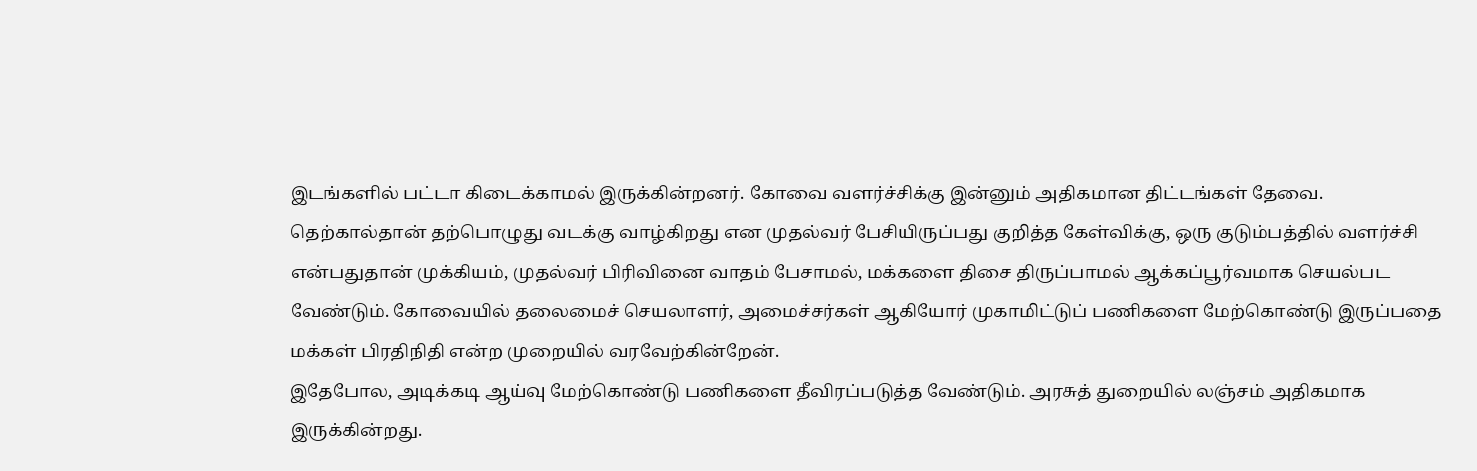இடங்களில் பட்டா கிடைக்காமல் இருக்கின்றனர். கோவை வளர்ச்சிக்கு இன்னும் அதிகமான திட்டங்கள் தேவை.
தெற்கால்தான் தற்பொழுது வடக்கு வாழ்கிறது என முதல்வர் பேசியிருப்பது குறித்த கேள்விக்கு, ஒரு குடும்பத்தில் வளர்ச்சி என்பதுதான் முக்கியம், முதல்வர் பிரிவினை வாதம் பேசாமல், மக்களை திசை திருப்பாமல் ஆக்கப்பூர்வமாக செயல்பட வேண்டும். கோவையில் தலைமைச் செயலாளர், அமைச்சர்கள் ஆகியோர் முகாமிட்டுப் பணிகளை மேற்கொண்டு இருப்பதை மக்கள் பிரதிநிதி என்ற முறையில் வரவேற்கின்றேன்.
இதேபோல, அடிக்கடி ஆய்வு மேற்கொண்டு பணிகளை தீவிரப்படுத்த வேண்டும். அரசுத் துறையில் லஞ்சம் அதிகமாக இருக்கின்றது.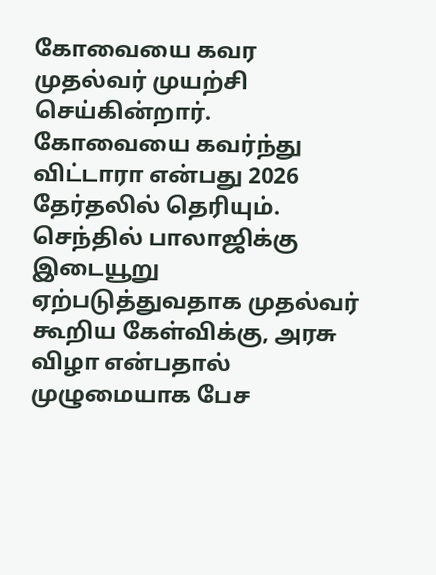கோவையை கவர முதல்வர் முயற்சி செய்கின்றார். கோவையை கவர்ந்து விட்டாரா என்பது 2026 தேர்தலில் தெரியும்.
செந்தில் பாலாஜிக்கு இடையூறு ஏற்படுத்துவதாக முதல்வர் கூறிய கேள்விக்கு, அரசு விழா என்பதால் முழுமையாக பேச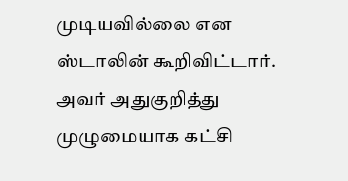முடியவில்லை என ஸ்டாலின் கூறிவிட்டார். அவர் அதுகுறித்து முழுமையாக கட்சி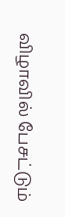விழாவில் பேசட்டும்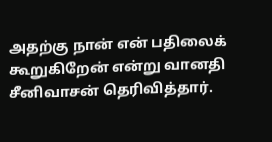அதற்கு நான் என் பதிலைக் கூறுகிறேன் என்று வானதி சீனிவாசன் தெரிவித்தார்.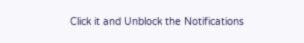Click it and Unblock the Notifications